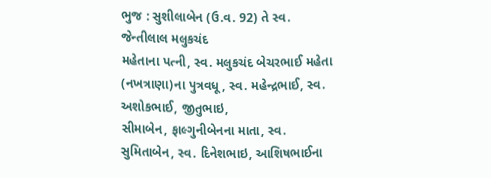ભુજ : સુશીલાબેન (ઉ.વ. 92) તે સ્વ. જેન્તીલાલ મલુકચંદ
મહેતાના પત્ની, સ્વ. મલુકચંદ બેચરભાઈ મહેતા (નખત્રાણા)ના પુત્રવધૂ, સ્વ. મહેન્દ્રભાઈ, સ્વ. અશોકભાઈ, જીતુભાઇ,
સીમાબેન, ફાલ્ગુનીબેનના માતા, સ્વ. સુમિતાબેન, સ્વ. દિનેશભાઇ, આશિષભાઈના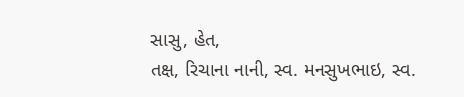સાસુ, હેત,
તક્ષ, રિચાના નાની, સ્વ. મનસુખભાઇ, સ્વ.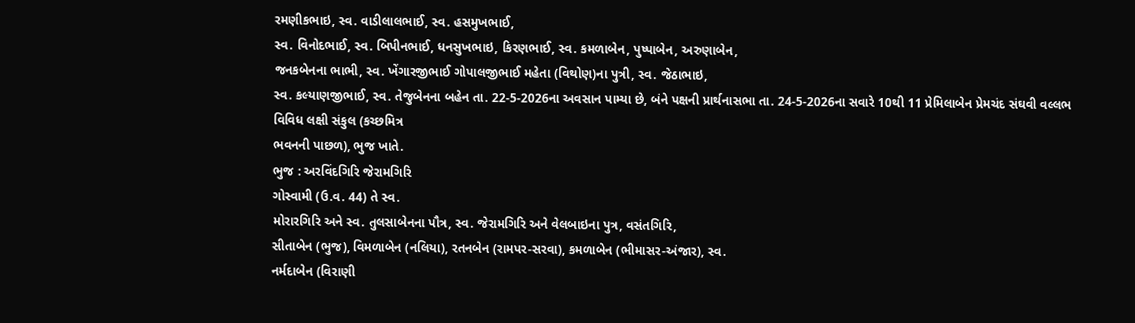રમણીકભાઇ, સ્વ. વાડીલાલભાઈ, સ્વ. હસમુખભાઈ,
સ્વ. વિનોદભાઈ, સ્વ. બિપીનભાઈ, ધનસુખભાઇ, કિરણભાઈ, સ્વ. કમળાબેન, પુષ્પાબેન, અરુણાબેન,
જનકબેનના ભાભી, સ્વ. ખેંગારજીભાઈ ગોપાલજીભાઈ મહેતા (વિથોણ)ના પુત્રી, સ્વ. જેઠાભાઇ,
સ્વ. કલ્યાણજીભાઈ, સ્વ. તેજુબેનના બહેન તા. 22-5-2026ના અવસાન પામ્યા છે, બંને પક્ષની પ્રાર્થનાસભા તા. 24-5-2026ના સવારે 10થી 11 પ્રેમિલાબેન પ્રેમચંદ સંઘવી વલ્લભ વિવિધ લક્ષી સંકુલ (કચ્છમિત્ર
ભવનની પાછળ), ભુજ ખાતે.
ભુજ : અરવિંદગિરિ જેરામગિરિ
ગોસ્વામી (ઉ.વ. 44) તે સ્વ.
મોરારગિરિ અને સ્વ. તુલસાબેનના પૌત્ર, સ્વ. જેરામગિરિ અને વેલબાઇના પુત્ર, વસંતગિરિ,
સીતાબેન (ભુજ), વિમળાબેન (નલિયા), રતનબેન (રામપર-સરવા), કમળાબેન (ભીમાસર-અંજાર), સ્વ.
નર્મદાબેન (વિરાણી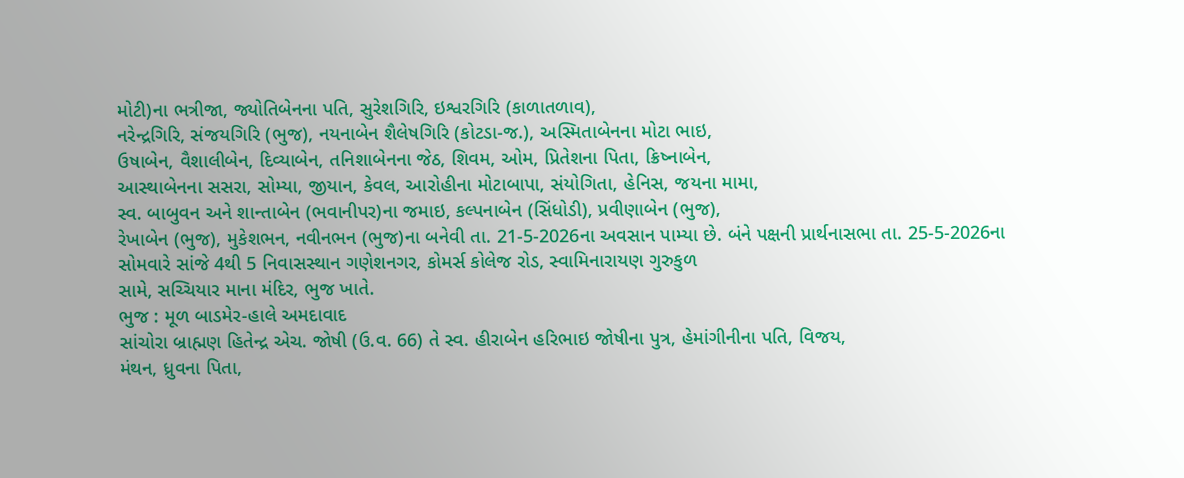મોટી)ના ભત્રીજા, જ્યોતિબેનના પતિ, સુરેશગિરિ, ઇશ્વરગિરિ (કાળાતળાવ),
નરેન્દ્રગિરિ, સંજયગિરિ (ભુજ), નયનાબેન શૈલેષગિરિ (કોટડા-જ.), અસ્મિતાબેનના મોટા ભાઇ,
ઉષાબેન, વૈશાલીબેન, દિવ્યાબેન, તનિશાબેનના જેઠ, શિવમ, ઓમ, પ્રિતેશના પિતા, ક્રિષ્નાબેન,
આસ્થાબેનના સસરા, સોમ્યા, જીયાન, કેવલ, આરોહીના મોટાબાપા, સંયોગિતા, હેનિસ, જયના મામા,
સ્વ. બાબુવન અને શાન્તાબેન (ભવાનીપર)ના જમાઇ, કલ્પનાબેન (સિંધોડી), પ્રવીણાબેન (ભુજ),
રેખાબેન (ભુજ), મુકેશભન, નવીનભન (ભુજ)ના બનેવી તા. 21-5-2026ના અવસાન પામ્યા છે. બંને પક્ષની પ્રાર્થનાસભા તા. 25-5-2026ના સોમવારે સાંજે 4થી 5 નિવાસસ્થાન ગણેશનગર, કોમર્સ કોલેજ રોડ, સ્વામિનારાયણ ગુરુકુળ
સામે, સચ્ચિયાર માના મંદિર, ભુજ ખાતે.
ભુજ : મૂળ બાડમેર-હાલે અમદાવાદ
સાંચોરા બ્રાહ્મણ હિતેન્દ્ર એચ. જોષી (ઉ.વ. 66) તે સ્વ. હીરાબેન હરિભાઇ જોષીના પુત્ર, હેમાંગીનીના પતિ, વિજય,
મંથન, ધ્રુવના પિતા,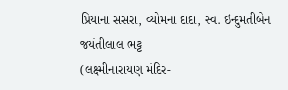પ્રિયાના સસરા, વ્યોમના દાદા, સ્વ. ઇન્દુમતીબેન જયંતીલાલ ભટ્ટ
(લક્ષ્મીનારાયણ મંદિર-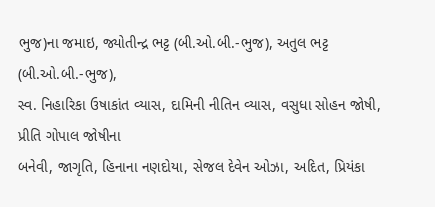ભુજ)ના જમાઇ, જ્યોતીન્દ્ર ભટ્ટ (બી.ઓ.બી.-ભુજ), અતુલ ભટ્ટ (બી.ઓ.બી.-ભુજ),
સ્વ. નિહારિકા ઉષાકાંત વ્યાસ, દામિની નીતિન વ્યાસ, વસુધા સોહન જોષી, પ્રીતિ ગોપાલ જોષીના
બનેવી, જાગૃતિ, હિનાના નણદોયા, સેજલ દેવેન ઓઝા, અદિત, પ્રિયંકા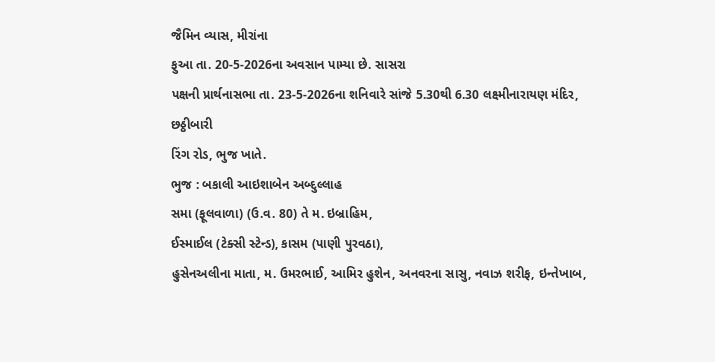જૈમિન વ્યાસ, મીરાંના
ફુઆ તા. 20-5-2026ના અવસાન પામ્યા છે. સાસરા
પક્ષની પ્રાર્થનાસભા તા. 23-5-2026ના શનિવારે સાંજે 5.30થી 6.30 લક્ષ્મીનારાયણ મંદિર, છઠ્ઠીબારી
રિંગ રોડ, ભુજ ખાતે.
ભુજ : બકાલી આઇશાબેન અબ્દુલ્લાહ
સમા (ફૂલવાળા) (ઉ.વ. 80) તે મ. ઇબ્રાહિમ,
ઈસ્માઈલ (ટેક્સી સ્ટેન્ડ), કાસમ (પાણી પુરવઠા),
હુસેનઅલીના માતા, મ. ઉમરભાઈ, આમિર હુશેન, અનવરના સાસુ, નવાઝ શરીફ, ઇન્તેખાબ,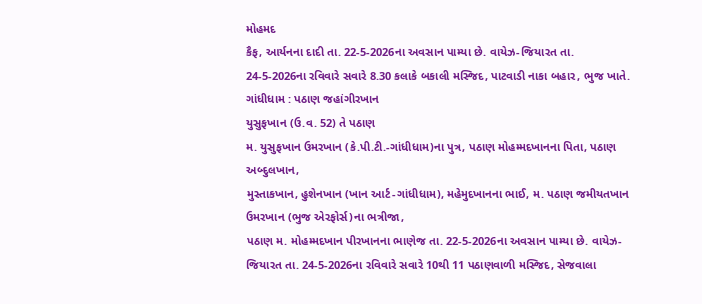મોહમદ
કૈફ, આર્યનના દાદી તા. 22-5-2026ના અવસાન પામ્યા છે. વાયેઝ-જિયારત તા. 24-5-2026ના રવિવારે સવારે 8.30 કલાકે બકાલી મસ્જિદ, પાટવાડી નાકા બહાર, ભુજ ખાતે.
ગાંધીધામ : પઠાણ જહાંગીરખાન
યુસુફખાન (ઉ.વ. 52) તે પઠાણ
મ. યુસુફખાન ઉમરખાન (કે.પી.ટી.-ગાંધીધામ)ના પુત્ર, પઠાણ મોહમ્મદખાનના પિતા, પઠાણ અબ્દુલખાન,
મુસ્તાકખાન, હુશેનખાન (ખાન આર્ટ-ગાંધીધામ), મહેમુદખાનના ભાઈ, મ. પઠાણ જમીયતખાન ઉમરખાન (ભુજ એરફોર્સ)ના ભત્રીજા,
પઠાણ મ. મોહમ્મદખાન પીરખાનના ભાણેજ તા. 22-5-2026ના અવસાન પામ્યા છે. વાયેઝ-જિયારત તા. 24-5-2026ના રવિવારે સવારે 10થી 11 પઠાણવાળી મસ્જિદ, સેજવાલા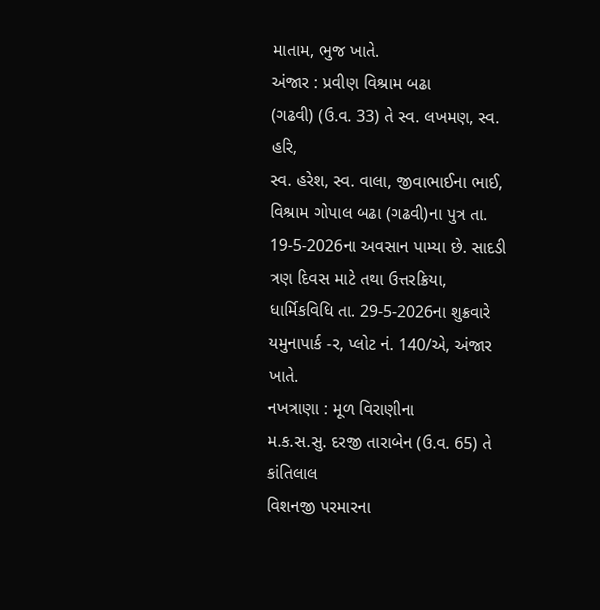માતામ, ભુજ ખાતે.
અંજાર : પ્રવીણ વિશ્રામ બઢા
(ગઢવી) (ઉ.વ. 33) તે સ્વ. લખમણ, સ્વ. હરિ,
સ્વ. હરેશ, સ્વ. વાલા, જીવાભાઈના ભાઈ, વિશ્રામ ગોપાલ બઢા (ગઢવી)ના પુત્ર તા. 19-5-2026ના અવસાન પામ્યા છે. સાદડી
ત્રણ દિવસ માટે તથા ઉત્તરક્રિયા, ધાર્મિકવિધિ તા. 29-5-2026ના શુક્રવારે યમુનાપાર્ક -ર, પ્લોટ નં. 140/એ, અંજાર ખાતે.
નખત્રાણા : મૂળ વિરાણીના
મ.ક.સ.સુ. દરજી તારાબેન (ઉ.વ. 65) તે કાંતિલાલ
વિશનજી પરમારના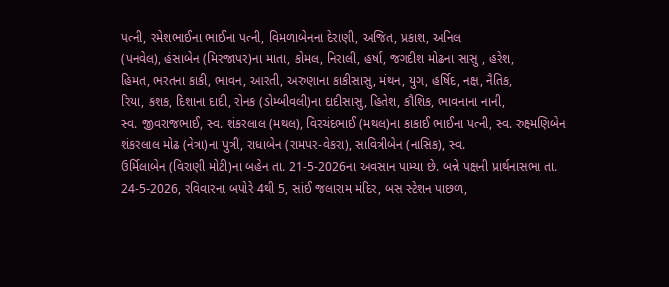પત્ની, રમેશભાઈના ભાઈના પત્ની, વિમળાબેનના દેરાણી, અજિત, પ્રકાશ, અનિલ
(પનવેલ), હંસાબેન (મિરજાપર)ના માતા, કોમલ, નિરાલી, હર્ષા, જગદીશ મોઢના સાસુ , હરેશ,
હિમત, ભરતના કાકી, ભાવન, આરતી, અરુણાના કાકીસાસુ, મંથન, યુગ, હર્ષિદ, નક્ષ, નૈતિક,
રિયા, કશક, દિશાના દાદી, રોનક (ડોમ્બીવલી)ના દાદીસાસુ, હિતેશ, કૌશિક, ભાવનાના નાની,
સ્વ. જીવરાજભાઈ, સ્વ. શંકરલાલ (મથલ), વિરચંદભાઈ (મથલ)ના કાકાઈ ભાઈના પત્ની, સ્વ. રુક્ષ્મણિબેન
શંકરલાલ મોઢ (નેત્રા)ના પુત્રી, રાધાબેન (રામપર-વેકરા), સાવિત્રીબેન (નાસિક), સ્વ.
ઉર્મિલાબેન (વિરાણી મોટી)ના બહેન તા. 21-5-2026ના અવસાન પામ્યા છે. બન્ને પક્ષની પ્રાર્થનાસભા તા. 24-5-2026, રવિવારના બપોરે 4થી 5, સાંઈ જલારામ મંદિર, બસ સ્ટેશન પાછળ,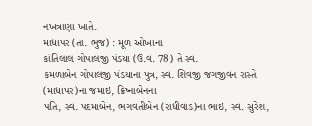નખત્રાણા ખાતે.
માધાપર (તા. ભુજ) : મૂળ ઓખાના
કાંતિલાલ ગોપાલજી પંડયા (ઉ.વ. 78) તે સ્વ.
કમળાબેન ગોપાલજી પંડયાના પુત્ર, સ્વ. શિવજી જગજીવન રાસ્તે (માધાપર)ના જમાઇ, ક્રિષ્નાબેનના
પતિ, સ્વ. પદમાબેન, ભગવતીબેન (રાધીવાડ)ના ભાઇ, સ્વ. સુરેશ,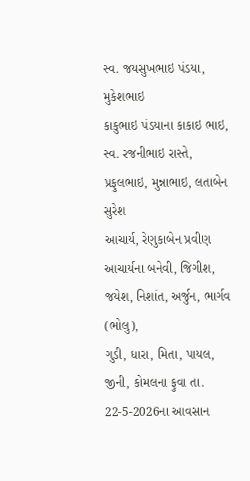સ્વ. જયસુખભાઇ પંડયા, મુકેશભાઇ
કાકુભાઇ પંડયાના કાકાઇ ભાઇ, સ્વ. રજનીભાઇ રાસ્તે, પ્રફુલભાઇ, મુન્નાભાઇ, લતાબેન સુરેશ
આચાર્ય, રેણુકાબેન પ્રવીણ આચાર્યના બનેવી, જિગીશ, જયેશ, નિશાંત, અર્જુન, ભાર્ગવ (ભોલુ),
ગુડી, ધારા, મિતા, પાયલ, જીની, કોમલના ફુવા તા. 22-5-2026ના આવસાન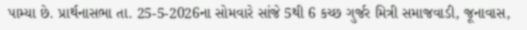પામ્યા છે. પ્રાર્થનાસભા તા. 25-5-2026ના સોમવારે સાંજે 5થી 6 કચ્છ ગુર્જર મિત્રી સમાજવાડી, જૂનાવાસ,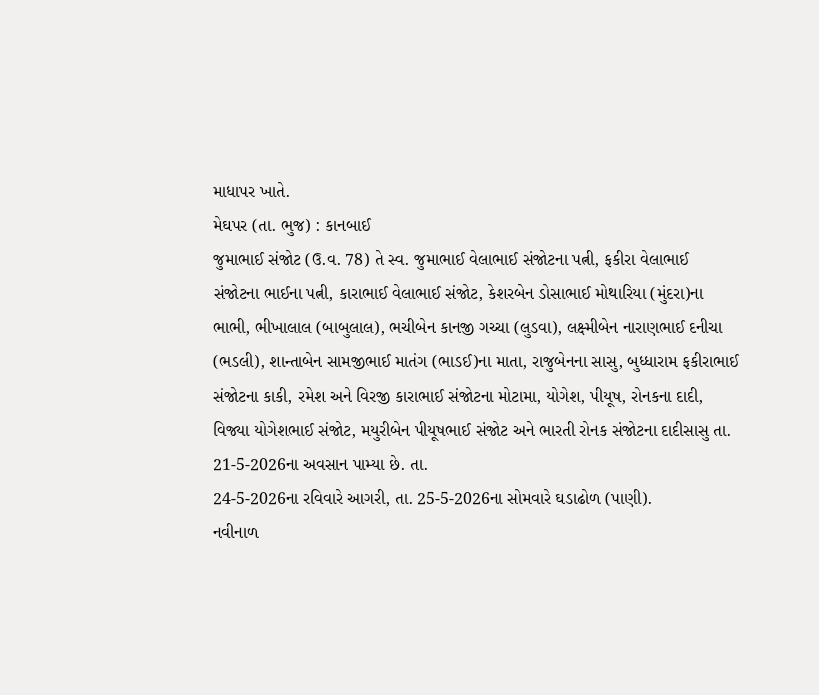માધાપર ખાતે.
મેઘપર (તા. ભુજ) : કાનબાઈ
જુમાભાઈ સંજોટ (ઉ.વ. 78) તે સ્વ. જુમાભાઈ વેલાભાઈ સંજોટના પત્ની, ફકીરા વેલાભાઈ
સંજોટના ભાઈના પત્ની, કારાભાઈ વેલાભાઈ સંજોટ, કેશરબેન ડોસાભાઈ મોથારિયા (મુંદરા)ના
ભાભી, ભીખાલાલ (બાબુલાલ), ભચીબેન કાનજી ગચ્ચા (લુડવા), લક્ષ્મીબેન નારાણભાઈ દનીચા
(ભડલી), શાન્તાબેન સામજીભાઈ માતંગ (ભાડઈ)ના માતા, રાજુબેનના સાસુ, બુધ્ધારામ ફકીરાભાઈ
સંજોટના કાકી, રમેશ અને વિરજી કારાભાઈ સંજોટના મોટામા, યોગેશ, પીયૂષ, રોનકના દાદી,
વિજ્યા યોગેશભાઈ સંજોટ, મયુરીબેન પીયૂષભાઈ સંજોટ અને ભારતી રોનક સંજોટના દાદીસાસુ તા.
21-5-2026ના અવસાન પામ્યા છે. તા.
24-5-2026ના રવિવારે આગરી, તા. 25-5-2026ના સોમવારે ઘડાઢોળ (પાણી).
નવીનાળ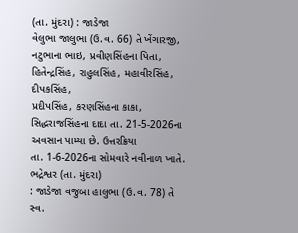(તા. મુંદરા) : જાડેજા
વેલુભા જાલુભા (ઉ.વ. 66) તે ખેંગારજી,
નટુભાના ભાઇ, પ્રવીણસિંહના પિતા, હિતેન્દ્રસિંહ, રાહુલસિંહ, મહાવીરસિંહ, દીપકસિંહ,
પ્રદીપસિંહ, કરણસિંહના કાકા, સિદ્ધરાજસિંહના દાદા તા. 21-5-2026ના અવસાન પામ્યા છે. ઉત્તરક્રિયા
તા. 1-6-2026ના સોમવારે નવીનાળ ખાતે.
ભદ્રેશ્વર (તા. મુંદરા)
: જાડેજા વજુબા હાલુભા (ઉ.વ. 78) તે સ્વ.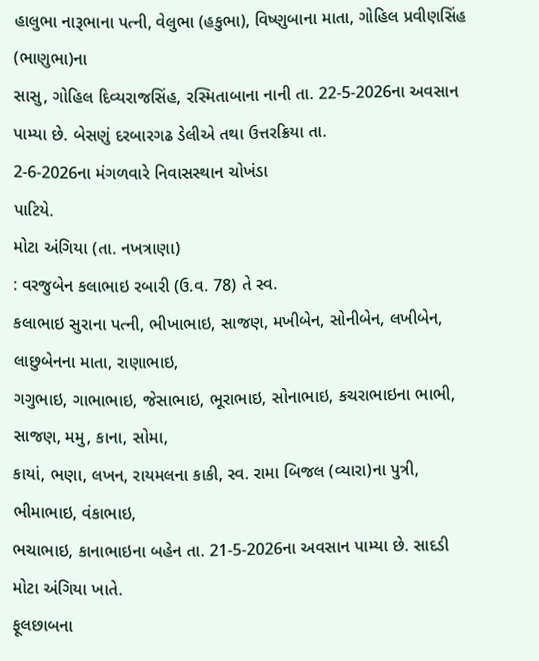હાલુભા નારૂભાના પત્ની, વેલુભા (હકુભા), વિષ્ણુબાના માતા, ગોહિલ પ્રવીણસિંહ (ભાણુભા)ના
સાસુ, ગોહિલ દિવ્યરાજસિંહ, રસ્મિતાબાના નાની તા. 22-5-2026ના અવસાન પામ્યા છે. બેસણું દરબારગઢ ડેલીએ તથા ઉત્તરક્રિયા તા.
2-6-2026ના મંગળવારે નિવાસસ્થાન ચોખંડા
પાટિયે.
મોટા અંગિયા (તા. નખત્રાણા)
: વરજુબેન કલાભાઇ રબારી (ઉ.વ. 78) તે સ્વ.
કલાભાઇ સુરાના પત્ની, ભીખાભાઇ, સાજણ, મખીબેન, સોનીબેન, લખીબેન, લાછુબેનના માતા, રાણાભાઇ,
ગગુભાઇ, ગાભાભાઇ, જેસાભાઇ, ભૂરાભાઇ, સોનાભાઇ, કચરાભાઇના ભાભી, સાજણ, મમુ, કાના, સોમા,
કાયાં, ભણા, લખન, રાયમલના કાકી, સ્વ. રામા બિજલ (વ્યારા)ના પુત્રી, ભીમાભાઇ, વંકાભાઇ,
ભચાભાઇ, કાનાભાઇના બહેન તા. 21-5-2026ના અવસાન પામ્યા છે. સાદડી મોટા અંગિયા ખાતે.
ફૂલછાબના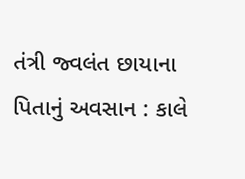તંત્રી જ્વલંત છાયાના
પિતાનું અવસાન : કાલે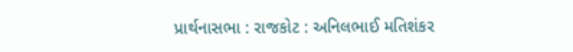પ્રાર્થનાસભા : રાજકોટ : અનિલભાઈ મતિશંકર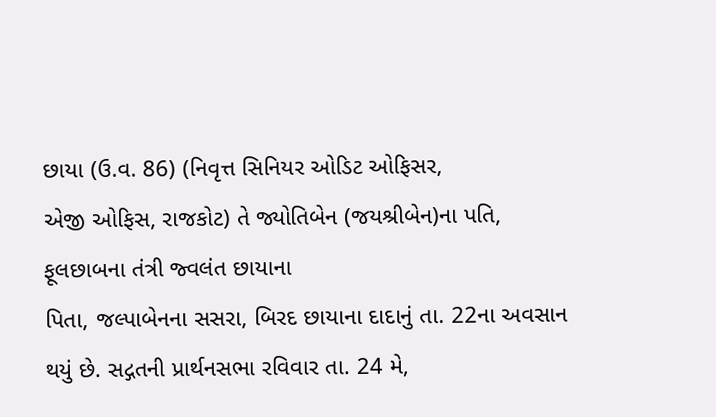છાયા (ઉ.વ. 86) (નિવૃત્ત સિનિયર ઓડિટ ઓફિસર,
એજી ઓફિસ, રાજકોટ) તે જ્યોતિબેન (જયશ્રીબેન)ના પતિ, ફૂલછાબના તંત્રી જ્વલંત છાયાના
પિતા, જલ્પાબેનના સસરા, બિરદ છાયાના દાદાનું તા. 22ના અવસાન થયું છે. સદ્ગતની પ્રાર્થનસભા રવિવાર તા. 24 મે,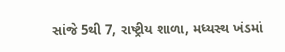સાંજે 5થી 7, રાષ્ટ્રીય શાળા, મધ્યસ્થ ખંડમાં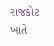રાજકોટ ખાતે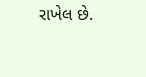રાખેલ છે.